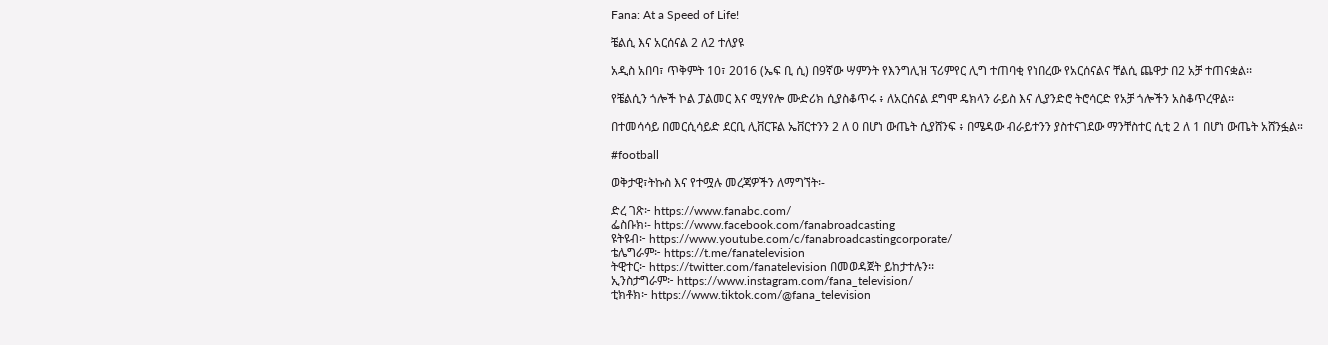Fana: At a Speed of Life!

ቼልሲ እና አርሰናል 2 ለ2 ተለያዩ

አዲስ አበባ፣ ጥቅምት 10፣ 2016 (ኤፍ ቢ ሲ) በ9ኛው ሣምንት የእንግሊዝ ፕሪምየር ሊግ ተጠባቂ የነበረው የአርሰናልና ቸልሲ ጨዋታ በ2 አቻ ተጠናቋል፡፡

የቼልሲን ጎሎች ኮል ፓልመር እና ሚሃየሎ ሙድሪክ ሲያስቆጥሩ ፥ ለአርሰናል ደግሞ ዴክላን ራይስ እና ሊያንድሮ ትሮሳርድ የአቻ ጎሎችን አስቆጥረዋል፡፡

በተመሳሳይ በመርሲሳይድ ደርቢ ሊቨርፑል ኤቨርተንን 2 ለ 0 በሆነ ውጤት ሲያሸንፍ ፥ በሜዳው ብራይተንን ያስተናገደው ማንቸስተር ሲቲ 2 ለ 1 በሆነ ውጤት አሸንፏል።

#football

ወቅታዊ፣ትኩስ እና የተሟሉ መረጃዎችን ለማግኘት፡-

ድረ ገጽ፦ https://www.fanabc.com/
ፌስቡክ፡- https://www.facebook.com/fanabroadcasting
ዩትዩብ፦ https://www.youtube.com/c/fanabroadcastingcorporate/
ቴሌግራም፦ https://t.me/fanatelevision
ትዊተር፦ https://twitter.com/fanatelevision በመወዳጀት ይከታተሉን፡፡
ኢንስታግራም፦ https://www.instagram.com/fana_television/
ቲክቶክ፦ https://www.tiktok.com/@fana_television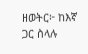ዘወትር፦ ከእኛ ጋር ስላሉ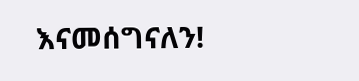እናመሰግናለን!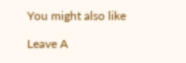You might also like

Leave A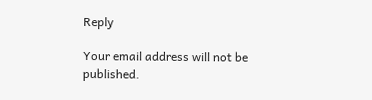Reply

Your email address will not be published.